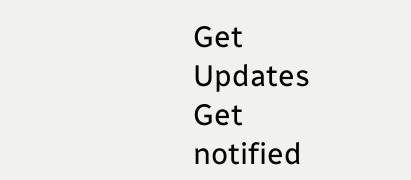Get Updates
Get notified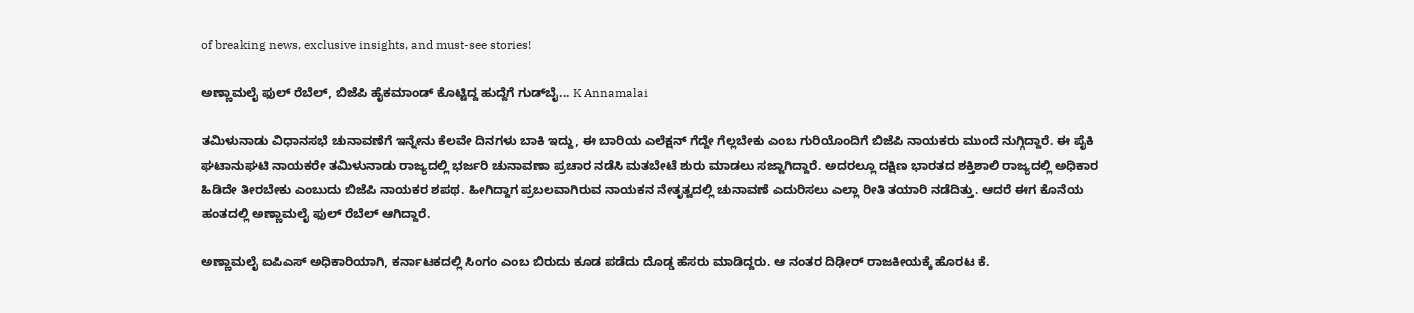of breaking news, exclusive insights, and must-see stories!

ಅಣ್ಣಾಮಲೈ ಫುಲ್ ರೆಬೆಲ್, ಬಿಜೆಪಿ ಹೈಕಮಾಂಡ್ ಕೊಟ್ಟಿದ್ದ ಹುದ್ದೆಗೆ ಗುಡ್‌ಬೈ... K Annamalai

ತಮಿಳುನಾಡು ವಿಧಾನಸಭೆ ಚುನಾವಣೆಗೆ ಇನ್ನೇನು ಕೆಲವೇ ದಿನಗಳು ಬಾಕಿ ಇದ್ದು, ಈ ಬಾರಿಯ ಎಲೆಕ್ಷನ್ ಗೆದ್ದೇ ಗೆಲ್ಲಬೇಕು ಎಂಬ ಗುರಿಯೊಂದಿಗೆ ಬಿಜೆಪಿ ನಾಯಕರು ಮುಂದೆ ನುಗ್ಗಿದ್ದಾರೆ. ಈ ಪೈಕಿ ಘಟಾನುಘಟಿ ನಾಯಕರೇ ತಮಿಳುನಾಡು ರಾಜ್ಯದಲ್ಲಿ ಭರ್ಜರಿ ಚುನಾವಣಾ ಪ್ರಚಾರ ನಡೆಸಿ ಮತಬೇಟೆ ಶುರು ಮಾಡಲು ಸಜ್ಜಾಗಿದ್ದಾರೆ. ಅದರಲ್ಲೂ ದಕ್ಷಿಣ ಭಾರತದ ಶಕ್ತಿಶಾಲಿ ರಾಜ್ಯದಲ್ಲಿ ಅಧಿಕಾರ ಹಿಡಿದೇ ತೀರಬೇಕು ಎಂಬುದು ಬಿಜೆಪಿ ನಾಯಕರ ಶಪಥ. ಹೀಗಿದ್ದಾಗ ಪ್ರಬಲವಾಗಿರುವ ನಾಯಕನ ನೇತೃತ್ವದಲ್ಲಿ ಚುನಾವಣೆ ಎದುರಿಸಲು ಎಲ್ಲಾ ರೀತಿ ತಯಾರಿ ನಡೆದಿತ್ತು. ಆದರೆ ಈಗ ಕೊನೆಯ ಹಂತದಲ್ಲಿ ಅಣ್ಣಾಮಲೈ ಫುಲ್ ರೆಬೆಲ್ ಆಗಿದ್ದಾರೆ.

ಅಣ್ಣಾಮಲೈ ಐಪಿಎಸ್ ಅಧಿಕಾರಿಯಾಗಿ, ಕರ್ನಾಟಕದಲ್ಲಿ ಸಿಂಗಂ ಎಂಬ ಬಿರುದು ಕೂಡ ಪಡೆದು ದೊಡ್ಡ ಹೆಸರು ಮಾಡಿದ್ದರು. ಆ ನಂತರ ದಿಢೀರ್ ರಾಜಕೀಯಕ್ಕೆ ಹೊರಟ ಕೆ.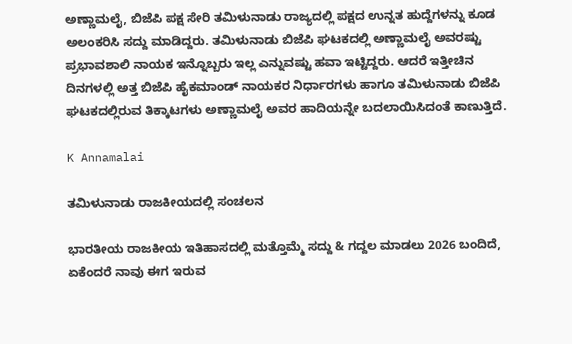ಅಣ್ಣಾಮಲೈ, ಬಿಜೆಪಿ ಪಕ್ಷ ಸೇರಿ ತಮಿಳುನಾಡು ರಾಜ್ಯದಲ್ಲಿ ಪಕ್ಷದ ಉನ್ನತ ಹುದ್ದೆಗಳನ್ನು ಕೂಡ ಅಲಂಕರಿಸಿ ಸದ್ದು ಮಾಡಿದ್ದರು. ತಮಿಳುನಾಡು ಬಿಜೆಪಿ ಘಟಕದಲ್ಲಿ ಅಣ್ಣಾಮಲೈ ಅವರಷ್ಟು ಪ್ರಭಾವಶಾಲಿ ನಾಯಕ ಇನ್ನೊಬ್ಬರು ಇಲ್ಲ ಎನ್ನುವಷ್ಟು ಹವಾ ಇಟ್ಟಿದ್ದರು. ಆದರೆ ಇತ್ತೀಚಿನ ದಿನಗಳಲ್ಲಿ ಅತ್ತ ಬಿಜೆಪಿ ಹೈಕಮಾಂಡ್ ನಾಯಕರ ನಿರ್ಧಾರಗಳು ಹಾಗೂ ತಮಿಳುನಾಡು ಬಿಜೆಪಿ ಘಟಕದಲ್ಲಿರುವ ತಿಕ್ಕಾಟಗಳು ಅಣ್ಣಾಮಲೈ ಅವರ ಹಾದಿಯನ್ನೇ ಬದಲಾಯಿಸಿದಂತೆ ಕಾಣುತ್ತಿದೆ.

K Annamalai

ತಮಿಳುನಾಡು ರಾಜಕೀಯದಲ್ಲಿ ಸಂಚಲನ

ಭಾರತೀಯ ರಾಜಕೀಯ ಇತಿಹಾಸದಲ್ಲಿ ಮತ್ತೊಮ್ಮೆ ಸದ್ದು & ಗದ್ದಲ ಮಾಡಲು 2026 ಬಂದಿದೆ, ಏಕೆಂದರೆ ನಾವು ಈಗ ಇರುವ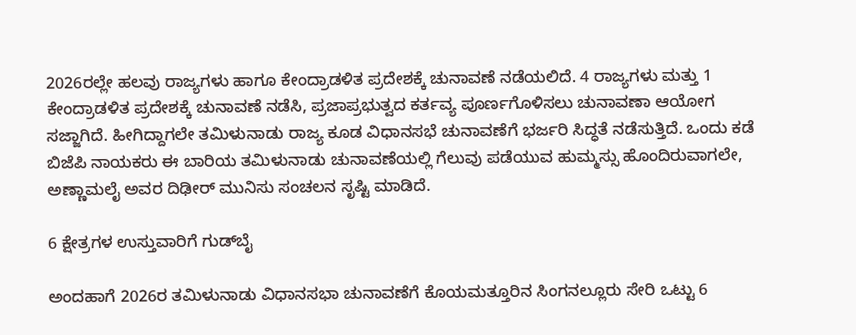2026ರಲ್ಲೇ ಹಲವು ರಾಜ್ಯಗಳು ಹಾಗೂ ಕೇಂದ್ರಾಡಳಿತ ಪ್ರದೇಶಕ್ಕೆ ಚುನಾವಣೆ ನಡೆಯಲಿದೆ. 4 ರಾಜ್ಯಗಳು ಮತ್ತು 1 ಕೇಂದ್ರಾಡಳಿತ ಪ್ರದೇಶಕ್ಕೆ ಚುನಾವಣೆ ನಡೆಸಿ, ಪ್ರಜಾಪ್ರಭುತ್ವದ ಕರ್ತವ್ಯ ಪೂರ್ಣಗೊಳಿಸಲು ಚುನಾವಣಾ ಆಯೋಗ ಸಜ್ಜಾಗಿದೆ. ಹೀಗಿದ್ದಾಗಲೇ ತಮಿಳುನಾಡು ರಾಜ್ಯ ಕೂಡ ವಿಧಾನಸಭೆ ಚುನಾವಣೆಗೆ ಭರ್ಜರಿ ಸಿದ್ಧತೆ ನಡೆಸುತ್ತಿದೆ. ಒಂದು ಕಡೆ ಬಿಜೆಪಿ ನಾಯಕರು ಈ ಬಾರಿಯ ತಮಿಳುನಾಡು ಚುನಾವಣೆಯಲ್ಲಿ ಗೆಲುವು ಪಡೆಯುವ ಹುಮ್ಮಸ್ಸು ಹೊಂದಿರುವಾಗಲೇ, ಅಣ್ಣಾಮಲೈ ಅವರ ದಿಢೀರ್ ಮುನಿಸು ಸಂಚಲನ ಸೃಷ್ಟಿ ಮಾಡಿದೆ.

6 ಕ್ಷೇತ್ರಗಳ ಉಸ್ತುವಾರಿಗೆ ಗುಡ್‌ಬೈ

ಅಂದಹಾಗೆ 2026ರ ತಮಿಳುನಾಡು ವಿಧಾನಸಭಾ ಚುನಾವಣೆಗೆ ಕೊಯಮತ್ತೂರಿನ ಸಿಂಗನಲ್ಲೂರು ಸೇರಿ ಒಟ್ಟು 6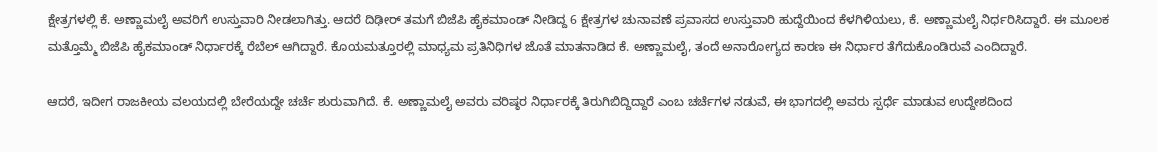ಕ್ಷೇತ್ರಗಳಲ್ಲಿ ಕೆ. ಅಣ್ಣಾಮಲೈ ಅವರಿಗೆ ಉಸ್ತುವಾರಿ ನೀಡಲಾಗಿತ್ತು. ಆದರೆ ದಿಢೀರ್ ತಮಗೆ ಬಿಜೆಪಿ ಹೈಕಮಾಂಡ್ ನೀಡಿದ್ದ 6 ಕ್ಷೇತ್ರಗಳ ಚುನಾವಣೆ ಪ್ರವಾಸದ ಉಸ್ತುವಾರಿ ಹುದ್ದೆಯಿಂದ ಕೆಳಗಿಳಿಯಲು, ಕೆ. ಅಣ್ಣಾಮಲೈ ನಿರ್ಧರಿಸಿದ್ದಾರೆ. ಈ ಮೂಲಕ ಮತ್ತೊಮ್ಮೆ ಬಿಜೆಪಿ ಹೈಕಮಾಂಡ್ ನಿರ್ಧಾರಕ್ಕೆ ರೆಬೆಲ್ ಆಗಿದ್ದಾರೆ. ಕೊಯಮತ್ತೂರಲ್ಲಿ ಮಾಧ್ಯಮ ಪ್ರತಿನಿಧಿಗಳ ಜೊತೆ ಮಾತನಾಡಿದ ಕೆ. ಅಣ್ಣಾಮಲೈ, ತಂದೆ ಅನಾರೋಗ್ಯದ ಕಾರಣ ಈ ನಿರ್ಧಾರ ತೆಗೆದುಕೊಂಡಿರುವೆ ಎಂದಿದ್ದಾರೆ.

ಆದರೆ, ಇದೀಗ ರಾಜಕೀಯ ವಲಯದಲ್ಲಿ ಬೇರೆಯದ್ದೇ ಚರ್ಚೆ ಶುರುವಾಗಿದೆ. ಕೆ. ಅಣ್ಣಾಮಲೈ ಅವರು ವರಿಷ್ಠರ ನಿರ್ಧಾರಕ್ಕೆ ತಿರುಗಿಬಿದ್ದಿದ್ದಾರೆ ಎಂಬ ಚರ್ಚೆಗಳ ನಡುವೆ, ಈ ಭಾಗದಲ್ಲಿ ಅವರು ಸ್ಪರ್ಧೆ ಮಾಡುವ ಉದ್ದೇಶದಿಂದ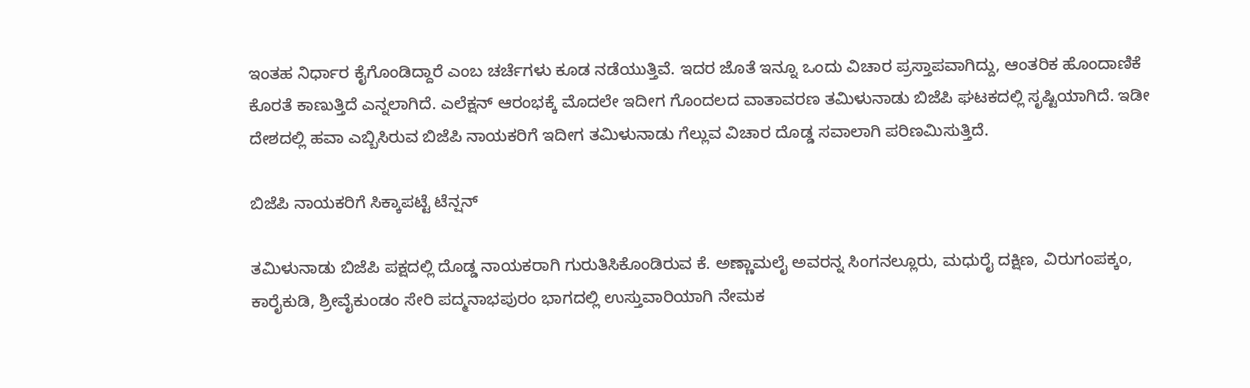ಇಂತಹ ನಿರ್ಧಾರ ಕೈಗೊಂಡಿದ್ದಾರೆ ಎಂಬ ಚರ್ಚೆಗಳು ಕೂಡ ನಡೆಯುತ್ತಿವೆ. ಇದರ ಜೊತೆ ಇನ್ನೂ ಒಂದು ವಿಚಾರ ಪ್ರಸ್ತಾಪವಾಗಿದ್ದು, ಆಂತರಿಕ ಹೊಂದಾಣಿಕೆ ಕೊರತೆ ಕಾಣುತ್ತಿದೆ ಎನ್ನಲಾಗಿದೆ. ಎಲೆಕ್ಷನ್ ಆರಂಭಕ್ಕೆ ಮೊದಲೇ ಇದೀಗ ಗೊಂದಲದ ವಾತಾವರಣ ತಮಿಳುನಾಡು ಬಿಜೆಪಿ ಘಟಕದಲ್ಲಿ ಸೃಷ್ಟಿಯಾಗಿದೆ. ಇಡೀ ದೇಶದಲ್ಲಿ ಹವಾ ಎಬ್ಬಿಸಿರುವ ಬಿಜೆಪಿ ನಾಯಕರಿಗೆ ಇದೀಗ ತಮಿಳುನಾಡು ಗೆಲ್ಲುವ ವಿಚಾರ ದೊಡ್ಡ ಸವಾಲಾಗಿ ಪರಿಣಮಿಸುತ್ತಿದೆ.

ಬಿಜೆಪಿ ನಾಯಕರಿಗೆ ಸಿಕ್ಕಾಪಟ್ಟೆ ಟೆನ್ಷನ್

ತಮಿಳುನಾಡು ಬಿಜೆಪಿ ಪಕ್ಷದಲ್ಲಿ ದೊಡ್ಡ ನಾಯಕರಾಗಿ ಗುರುತಿಸಿಕೊಂಡಿರುವ ಕೆ. ಅಣ್ಣಾಮಲೈ ಅವರನ್ನ ಸಿಂಗನಲ್ಲೂರು, ಮಧುರೈ ದಕ್ಷಿಣ, ವಿರುಗಂಪಕ್ಕಂ, ಕಾರೈಕುಡಿ, ಶ್ರೀವೈಕುಂಡಂ ಸೇರಿ ಪದ್ಮನಾಭಪುರಂ ಭಾಗದಲ್ಲಿ ಉಸ್ತುವಾರಿಯಾಗಿ ನೇಮಕ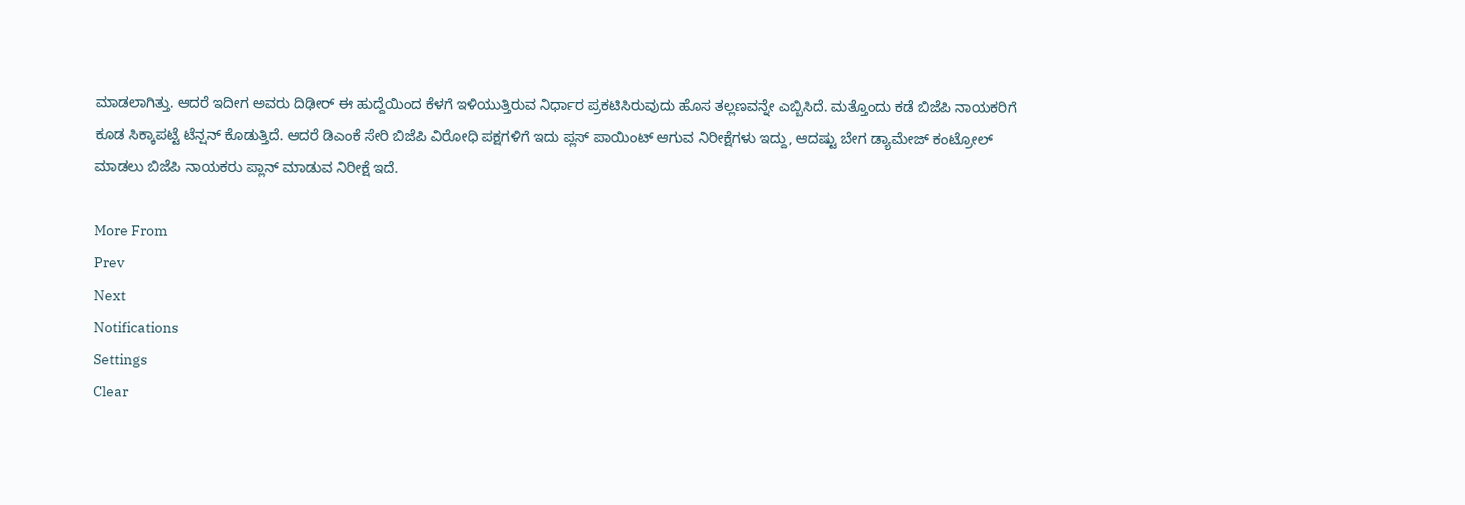ಮಾಡಲಾಗಿತ್ತು. ಆದರೆ ಇದೀಗ ಅವರು ದಿಢೀರ್ ಈ ಹುದ್ದೆಯಿಂದ ಕೆಳಗೆ ಇಳಿಯುತ್ತಿರುವ ನಿರ್ಧಾರ ಪ್ರಕಟಿಸಿರುವುದು ಹೊಸ ತಲ್ಲಣವನ್ನೇ ಎಬ್ಬಿಸಿದೆ. ಮತ್ತೊಂದು ಕಡೆ ಬಿಜೆಪಿ ನಾಯಕರಿಗೆ ಕೂಡ ಸಿಕ್ಕಾಪಟ್ಟೆ ಟೆನ್ಷನ್ ಕೊಡುತ್ತಿದೆ. ಆದರೆ ಡಿಎಂಕೆ ಸೇರಿ ಬಿಜೆಪಿ ವಿರೋಧಿ ಪಕ್ಷಗಳಿಗೆ ಇದು ಪ್ಲಸ್ ಪಾಯಿಂಟ್ ಆಗುವ ನಿರೀಕ್ಷೆಗಳು ಇದ್ದು, ಆದಷ್ಟು ಬೇಗ ಡ್ಯಾಮೇಜ್ ಕಂಟ್ರೋಲ್ ಮಾಡಲು ಬಿಜೆಪಿ ನಾಯಕರು ಪ್ಲಾನ್ ಮಾಡುವ ನಿರೀಕ್ಷೆ ಇದೆ.

More From
Prev
Next
Notifications
Settings
Clear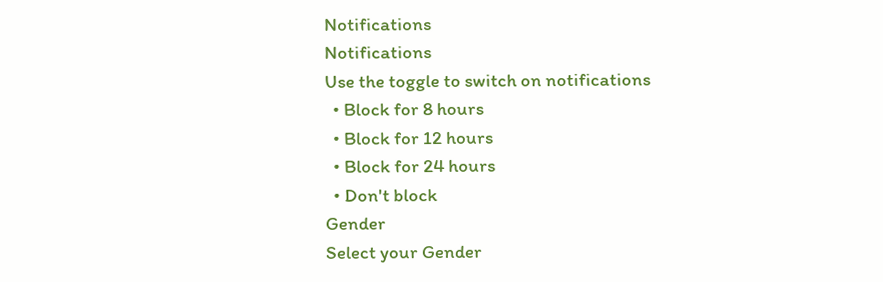Notifications
Notifications
Use the toggle to switch on notifications
  • Block for 8 hours
  • Block for 12 hours
  • Block for 24 hours
  • Don't block
Gender
Select your Gender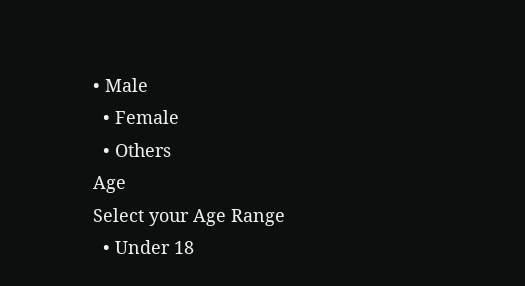• Male
  • Female
  • Others
Age
Select your Age Range
  • Under 18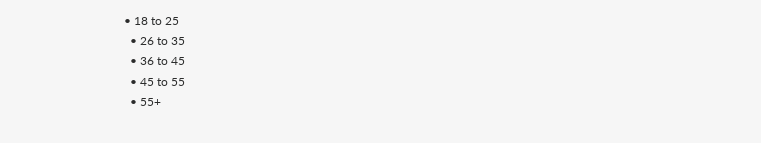• 18 to 25
  • 26 to 35
  • 36 to 45
  • 45 to 55
  • 55+